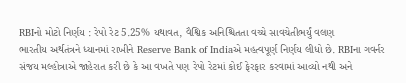RBIનો મોટો નિર્ણય : રેપો રેટ 5.25% યથાવત, વૈશ્વિક અનિશ્ચિતતા વચ્ચે સાવચેતીભર્યું વલણ
ભારતીય અર્થતંત્રને ધ્યાનમાં રાખીને Reserve Bank of Indiaએ મહત્વપૂર્ણ નિર્ણય લીધો છે. RBIના ગવર્નર સંજય મલ્હોત્રાએ જાહેરાત કરી છે કે આ વખતે પણ રેપો રેટમાં કોઈ ફેરફાર કરવામાં આવ્યો નથી અને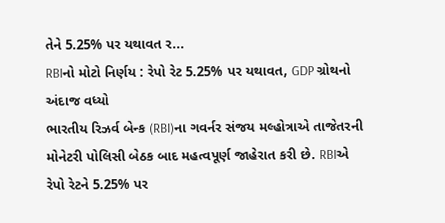તેને 5.25% પર યથાવત ર...
RBIનો મોટો નિર્ણય : રેપો રેટ 5.25% પર યથાવત, GDP ગ્રોથનો અંદાજ વધ્યો
ભારતીય રિઝર્વ બેન્ક (RBI)ના ગવર્નર સંજય મલ્હોત્રાએ તાજેતરની મોનેટરી પોલિસી બેઠક બાદ મહત્વપૂર્ણ જાહેરાત કરી છે. RBIએ રેપો રેટને 5.25% પર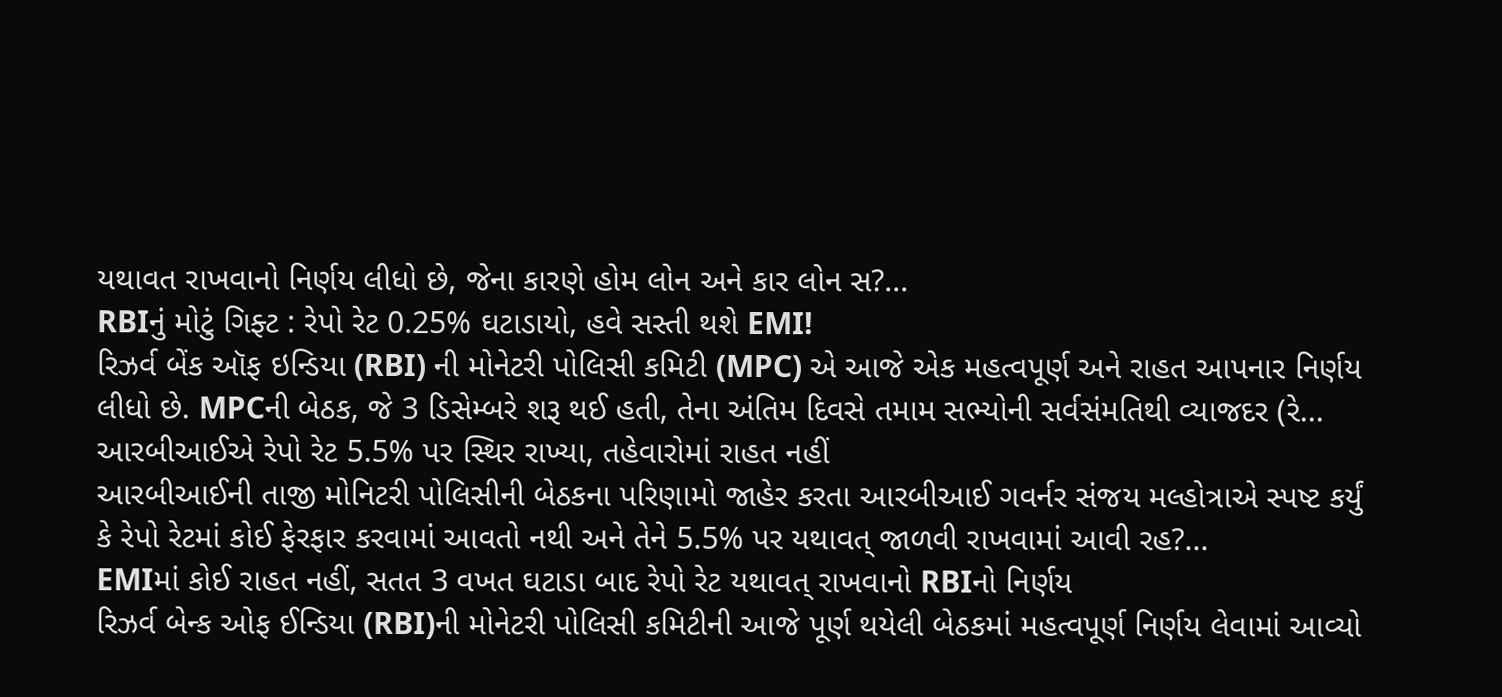યથાવત રાખવાનો નિર્ણય લીધો છે, જેના કારણે હોમ લોન અને કાર લોન સ?...
RBIનું મોટું ગિફ્ટ : રેપો રેટ 0.25% ઘટાડાયો, હવે સસ્તી થશે EMI!
રિઝર્વ બેંક ઑફ ઇન્ડિયા (RBI) ની મોનેટરી પોલિસી કમિટી (MPC) એ આજે એક મહત્વપૂર્ણ અને રાહત આપનાર નિર્ણય લીધો છે. MPCની બેઠક, જે 3 ડિસેમ્બરે શરૂ થઈ હતી, તેના અંતિમ દિવસે તમામ સભ્યોની સર્વસંમતિથી વ્યાજદર (રે...
આરબીઆઈએ રેપો રેટ 5.5% પર સ્થિર રાખ્યા, તહેવારોમાં રાહત નહીં
આરબીઆઈની તાજી મોનિટરી પોલિસીની બેઠકના પરિણામો જાહેર કરતા આરબીઆઈ ગવર્નર સંજય મલ્હોત્રાએ સ્પષ્ટ કર્યું કે રેપો રેટમાં કોઈ ફેરફાર કરવામાં આવતો નથી અને તેને 5.5% પર યથાવત્ જાળવી રાખવામાં આવી રહ?...
EMIમાં કોઈ રાહત નહીં, સતત 3 વખત ઘટાડા બાદ રેપો રેટ યથાવત્ રાખવાનો RBIનો નિર્ણય
રિઝર્વ બેન્ક ઓફ ઈન્ડિયા (RBI)ની મોનેટરી પોલિસી કમિટીની આજે પૂર્ણ થયેલી બેઠકમાં મહત્વપૂર્ણ નિર્ણય લેવામાં આવ્યો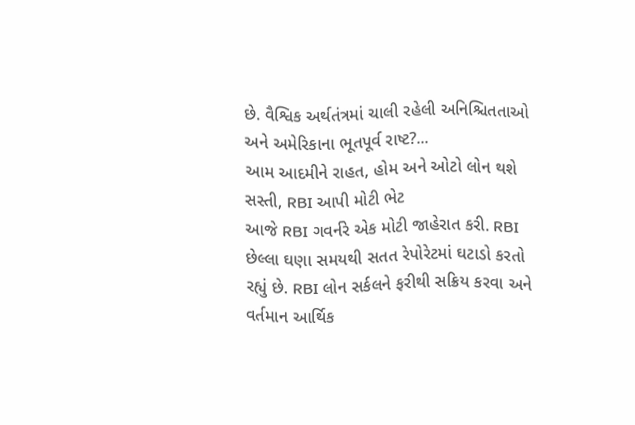છે. વૈશ્વિક અર્થતંત્રમાં ચાલી રહેલી અનિશ્ચિતતાઓ અને અમેરિકાના ભૂતપૂર્વ રાષ્ટ?...
આમ આદમીને રાહત, હોમ અને ઓટો લોન થશે સસ્તી, RBI આપી મોટી ભેટ
આજે RBI ગવર્નરે એક મોટી જાહેરાત કરી. RBI છેલ્લા ઘણા સમયથી સતત રેપોરેટમાં ઘટાડો કરતો રહ્યું છે. RBI લોન સર્કલને ફરીથી સક્રિય કરવા અને વર્તમાન આર્થિક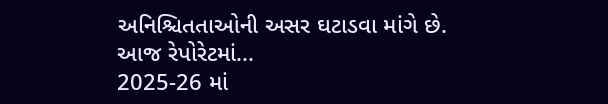અનિશ્ચિતતાઓની અસર ઘટાડવા માંગે છે. આજ રેપોરેટમાં...
2025-26 માં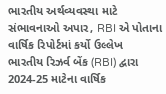ભારતીય અર્થવ્યવસ્થા માટે સંભાવનાઓ અપાર, RBI એ પોતાના વાર્ષિક રિપોર્ટમાં કર્યો ઉલ્લેખ
ભારતીય રિઝર્વ બેંક (RBI) દ્વારા 2024-25 માટેના વાર્ષિક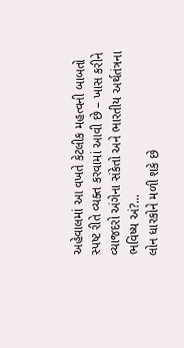અહેવાલમાં આ વખતે કેટલીક મહત્વની બાબતો સ્પષ્ટ રીતે વ્યક્ત કરવામાં આવી છે – ખાસ કરીને વ્યાજદરો અંગેના સંકેતો અને ભારતીય અર્થતંત્રના ભવિષ્ય અં?...
લોન ધારકોને મળી શકે છે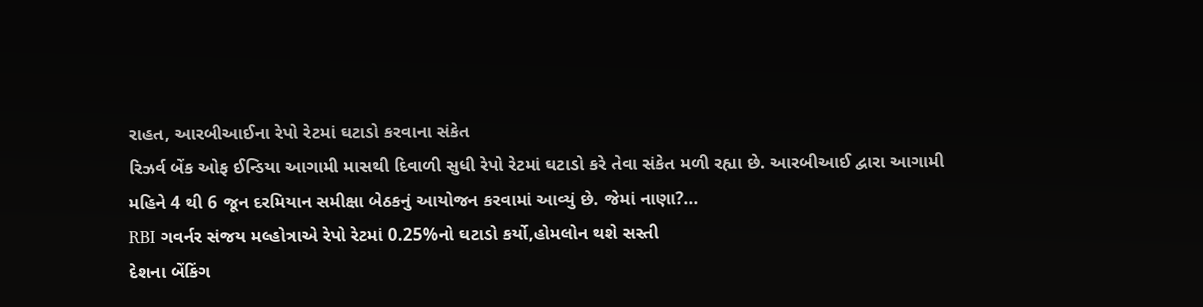રાહત, આરબીઆઈના રેપો રેટમાં ઘટાડો કરવાના સંકેત
રિઝર્વ બેંક ઓફ ઈન્ડિયા આગામી માસથી દિવાળી સુધી રેપો રેટમાં ઘટાડો કરે તેવા સંકેત મળી રહ્યા છે. આરબીઆઈ દ્વારા આગામી મહિને 4 થી 6 જૂન દરમિયાન સમીક્ષા બેઠકનું આયોજન કરવામાં આવ્યું છે. જેમાં નાણા?...
RBI ગવર્નર સંજય મલ્હોત્રાએ રેપો રેટમાં 0.25%નો ઘટાડો કર્યો,હોમલોન થશે સસ્તી
દેશના બેંકિંગ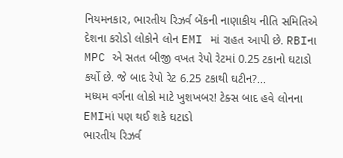નિયમનકાર, ભારતીય રિઝર્વ બેંકની નાણાકીય નીતિ સમિતિએ દેશના કરોડો લોકોને લોન EMI માં રાહત આપી છે. RBIના MPC એ સતત બીજી વખત રેપો રેટમાં 0.25 ટકાનો ઘટાડો કર્યો છે. જે બાદ રેપો રેટ 6.25 ટકાથી ઘટીન?...
મધ્યમ વર્ગના લોકો માટે ખુશખબર! ટેક્સ બાદ હવે લોનના EMIમાં પણ થઈ શકે ઘટાડો
ભારતીય રિઝર્વ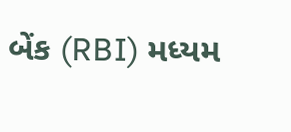બેંક (RBI) મધ્યમ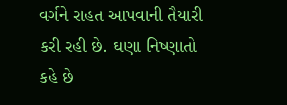વર્ગને રાહત આપવાની તૈયારી કરી રહી છે. ઘણા નિષ્ણાતો કહે છે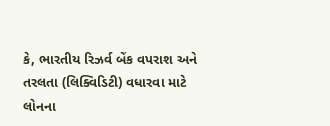કે, ભારતીય રિઝર્વ બેંક વપરાશ અને તરલતા (લિક્વિડિટી) વધારવા માટે લોનના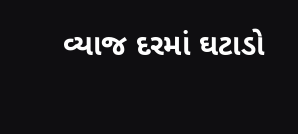વ્યાજ દરમાં ઘટાડો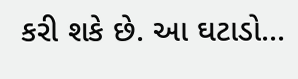કરી શકે છે. આ ઘટાડો...